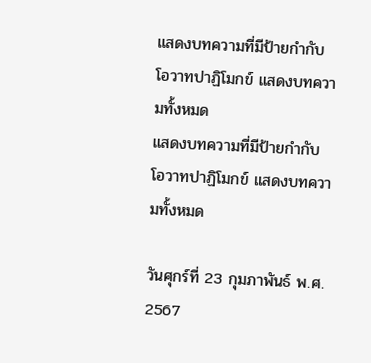แสดงบทความที่มีป้ายกำกับ โอวาทปาฏิโมกข์ แสดงบทความทั้งหมด
แสดงบทความที่มีป้ายกำกับ โอวาทปาฏิโมกข์ แสดงบทความทั้งหมด

วันศุกร์ที่ 23 กุมภาพันธ์ พ.ศ. 2567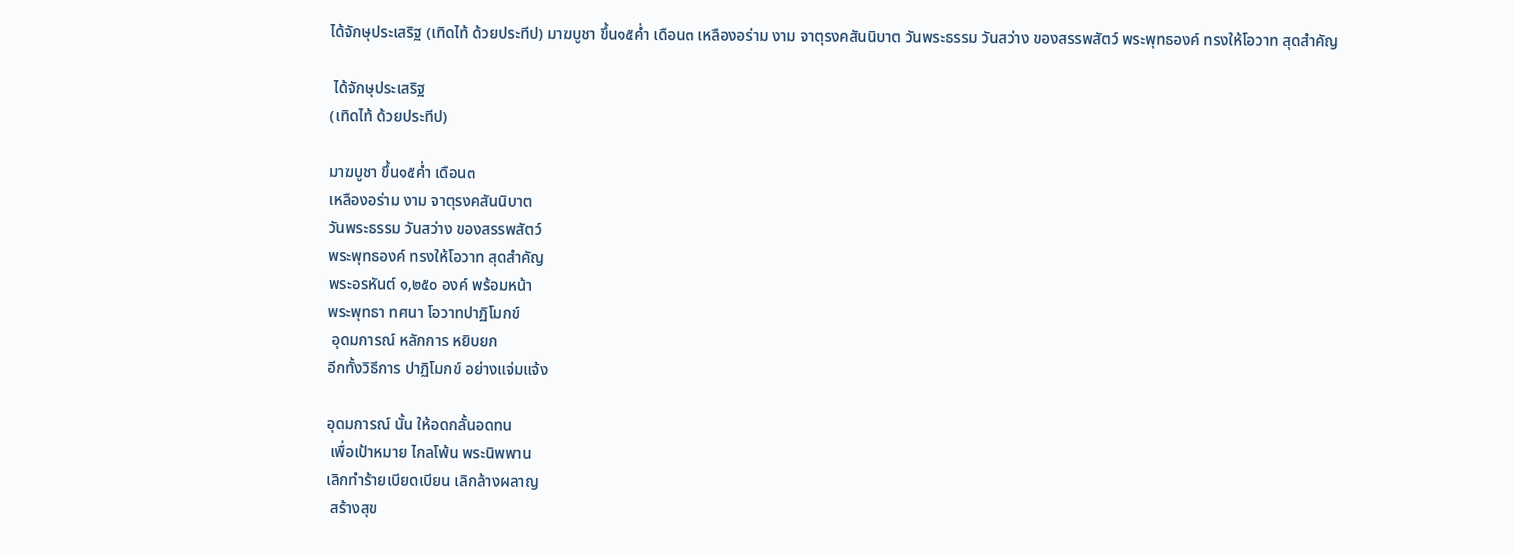ได้จักษุประเสริฐ (เทิดไท้ ด้วยประทีป) มาฆบูชา ขึ้น๑๕ค่ำ เดือน๓ เหลืองอร่าม งาม จาตุรงคสันนิบาต วันพระธรรม วันสว่าง ของสรรพสัตว์ พระพุทธองค์ ทรงให้โอวาท สุดสำคัญ

 ได้จักษุประเสริฐ
(เทิดไท้ ด้วยประทีป)

มาฆบูชา ขึ้น๑๕ค่ำ เดือน๓
เหลืองอร่าม งาม จาตุรงคสันนิบาต
วันพระธรรม วันสว่าง ของสรรพสัตว์
พระพุทธองค์ ทรงให้โอวาท สุดสำคัญ
พระอรหันต์ ๑,๒๕๐ องค์ พร้อมหน้า
พระพุทธา ทศนา โอวาทปาฏิโมกข์
 อุดมการณ์ หลักการ หยิบยก
อีกทั้งวิธีการ ปาฏิโมกข์ อย่างแจ่มแจ้ง

อุดมการณ์ นั้น ให้อดกลั้นอดทน
 เพื่อเป้าหมาย ไกลโพ้น พระนิพพาน
เลิกทำร้ายเบียดเบียน เลิกล้างผลาญ
 สร้างสุข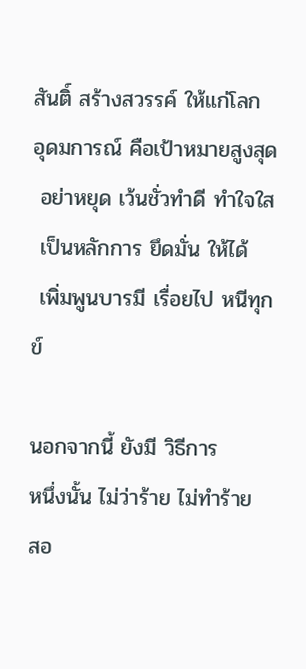สันติ์ สร้างสวรรค์ ให้แก่โลก
อุดมการณ์ คือเป้าหมายสูงสุด
 อย่าหยุด เว้นชั่วทำดี ทำใจใส
 เป็นหลักการ ยึดมั่น ให้ได้
 เพิ่มพูนบารมี เรื่อยไป หนีทุกข์

นอกจากนี้ ยังมี วิธีการ
หนึ่งนั้น ไม่ว่าร้าย ไม่ทำร้าย
สอ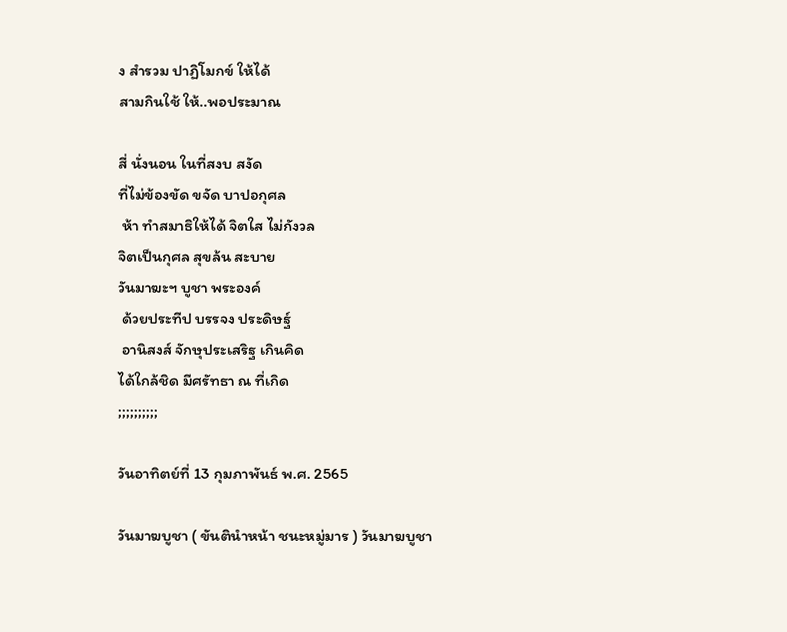ง สำรวม ปาฏิโมกข์ ให้ได้
สามกินใช้ ให้..พอประมาณ

สี่ นั่งนอน ในที่สงบ สงัด
ที่ไม่ข้องขัด ขจัด บาปอกุศล
 ห้า ทำสมาธิให้ได้ จิตใส ไม่กังวล
จิตเป็นกุศล สุขล้น สะบาย
วันมาฆะฯ บูชา พระองค์
 ด้วยประทีป บรรจง ประดิษฐ์
 อานิสงส์ จักษุประเสริฐ เกินคิด
ได้ใกล้ชิด มีศรัทธา ณ ที่เกิด
;;;;;;;;;;

วันอาทิตย์ที่ 13 กุมภาพันธ์ พ.ศ. 2565

วันมาฆบูชา ( ขันตินำหน้า ชนะหมู่มาร ) วันมาฆบูชา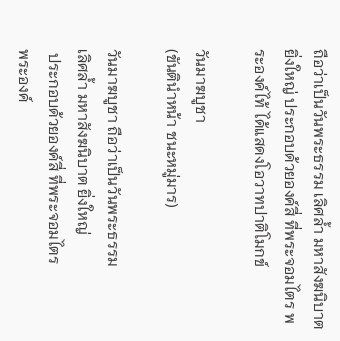ถือว่าเป็นวันพระธรรม เลิศล้ำ มหาสังฆนิบาต ยิ่งใหญ่ ประกอบด้วยองค์สี่ ที่พระจอมไตร พระองค์ไท้ ได้แสดงโอวาทปาติโมกข์

วันมาฆบูชา
(ขันตินำหน้า ชนะหมู่มาร)

วันมาฆบูชา ถือว่าเป็นวันพระธรรม
เลิศล้ำ มหาสังฆนิบาต ยิ่งใหญ่
 ประกอบด้วยองค์สี่ ที่พระจอมไตร
พระองค์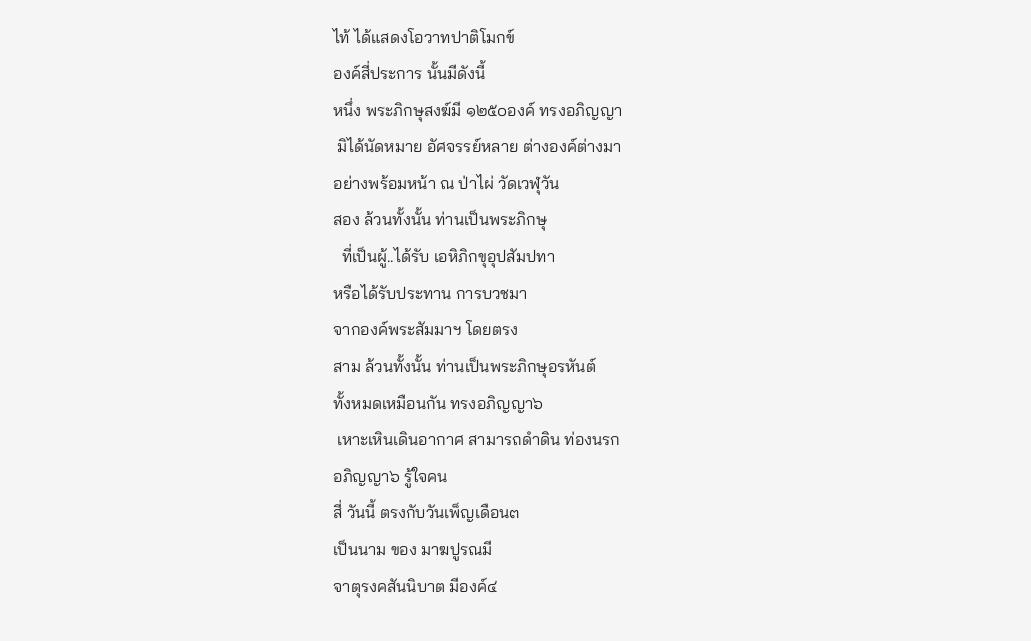ไท้ ได้แสดงโอวาทปาติโมกข์
องค์สี่ประการ นั้นมีดังนี้
หนึ่ง พระภิกษุสงฆ์มี ๑๒๕๐องค์ ทรงอภิญญา
 มิได้นัดหมาย อัศจรรย์หลาย ต่างองค์ต่างมา
อย่างพร้อมหน้า ณ ป่าไผ่ วัดเวฬุวัน
สอง ล้วนทั้งนั้น ท่านเป็นพระภิกษุ
  ที่เป็นผู้..ได้รับ เอหิภิกขุอุปสัมปทา
หรือได้รับประทาน การบวชมา
จากองค์พระสัมมาฯ โดยตรง
สาม ล้วนทั้งนั้น ท่านเป็นพระภิกษุอรหันต์
ทั้งหมดเหมือนกัน ทรงอภิญญา๖
 เหาะเหินเดินอากาศ สามารถดำดิน ท่องนรก
อภิญญา๖ รู้ใจคน
สี่ วันนี้ ตรงกับวันเพ็ญเดือน๓
เป็นนาม ของ มาฆปูรณมี
จาตุรงคสันนิบาต มีองค์๔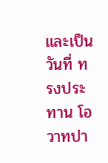และเป็นวันที่ ทรงประทาน โอวาทปา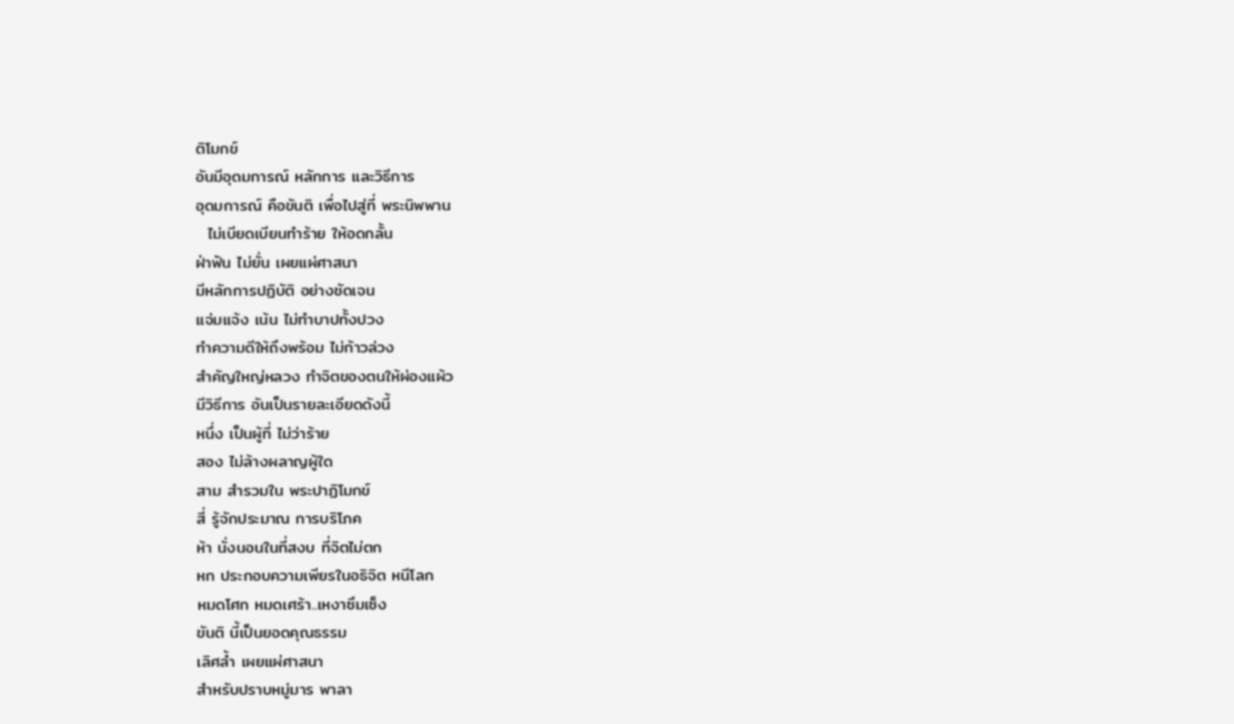ติโมกข์
อันมีอุดมการณ์ หลักการ และวิธีการ
อุดมการณ์ คือขันติ เพื่อไปสู่ที่ พระนิพพาน
  ไม่เบียดเบียนทำร้าย ให้อดกลั้น
ฝ่าฟัน ไม่ยั่น เผยแผ่ศาสนา
มีหลักการปฏิบัติ อย่างชัดเจน
แจ่มแจ้ง เน้น ไม่ทำบาปทั้งปวง
ทำความดีให้ถึงพร้อม ไม่ก้าวล่วง
สำคัญใหญ่หลวง ทำจิตของตนให้ผ่องแผ้ว
มีวิธีการ อันเป็นรายละเอียดดังนี้
หนึ่ง เป็นผู้ที่ ไม่ว่าร้าย
สอง ไม่ล้างผลาญผู้ใด
สาม สำรวมใน พระปาฏิโมกข์
สี่ รู้จักประมาณ การบริโภค
ห้า นั่งนอนในที่สงบ ที่จิตไม่ตก
หก ประกอบความเพียรในอธิจิต หนีโลก
หมดโศก หมดเศร้า..เหงาซึมเซ็ง
ขันติ นี้เป็นยอดคุณธรรม
เลิศล้ำ เผยแผ่ศาสนา
สำหรับปราบหมู่มาร พาลา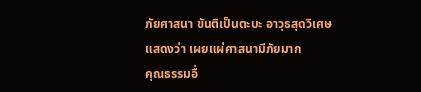ภัยศาสนา ขันติเป็นตะบะ อาวุธสุดวิเศษ
แสดงว่า เผยแผ่ศาสนามีภัยมาก
คุณธรรมอื่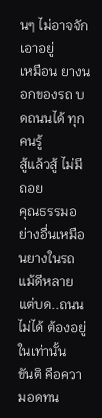นๆ ไม่อาจจัก เอาอยู่
เหมือน ยางนอกของรถ บดถนนได้ ทุกคนรู้
สู้แล้วสู้ ไม่มีถอย
คุณธรรมอย่างอื่นเหมือนยางในรถ
แม้ดีหลาย แต่บด..ถนนไม่ได้ ต้องอยู่ในเท่านั้น
ขันติ คือความอดทน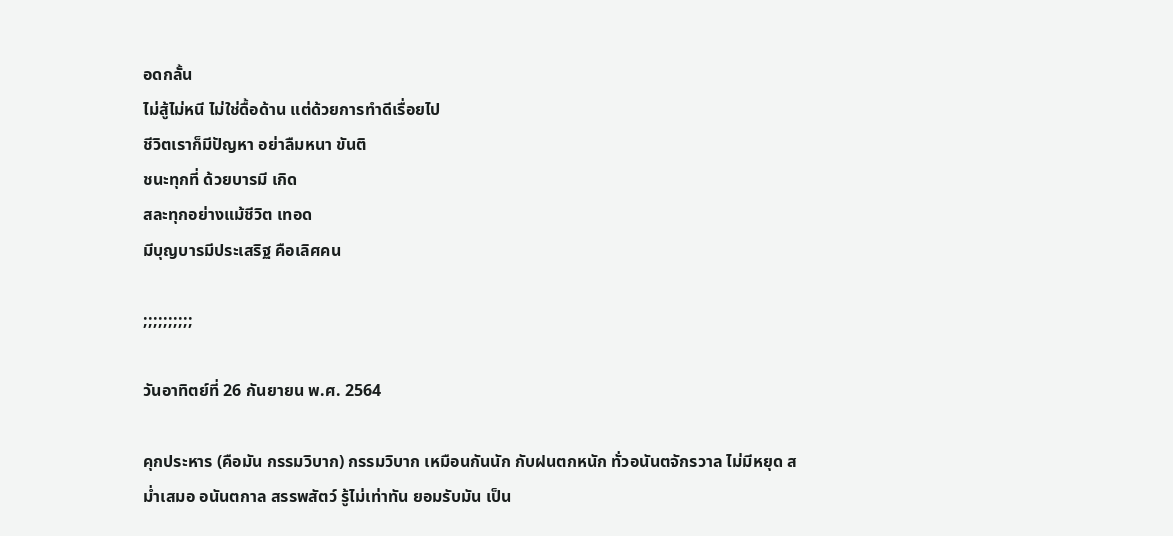อดกลั้น
ไม่สู้ไม่หนี ไม่ใช่ดื้อด้าน แต่ด้วยการทำดีเรื่อยไป
ชีวิตเราก็มีปัญหา อย่าลืมหนา ขันติ
ชนะทุกที่ ด้วยบารมี เกิด
สละทุกอย่างแม้ชีวิต เทอด
มีบุญบารมีประเสริฐ คือเลิศคน

;;;;;;;;;;

วันอาทิตย์ที่ 26 กันยายน พ.ศ. 2564

คุกประหาร (คือมัน กรรมวิบาก) กรรมวิบาก เหมือนกันนัก กับฝนตกหนัก ทั่วอนันตจักรวาล ไม่มีหยุด สม่ำเสมอ อนันตกาล สรรพสัตว์ รู้ไม่เท่าทัน ยอมรับมัน เป็น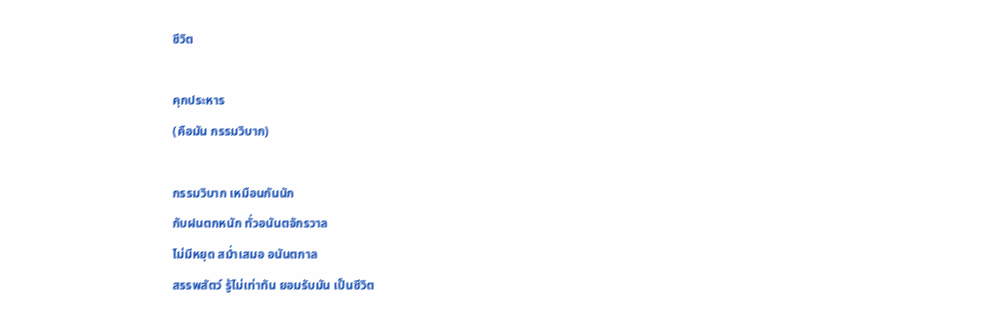ชีวิต

คุกประหาร
(คือมัน กรรมวิบาก)

กรรมวิบาก เหมือนกันนัก
กับฝนตกหนัก ทั่วอนันตจักรวาล
ไม่มีหยุด สม่ำเสมอ อนันตกาล
สรรพสัตว์ รู้ไม่เท่าทัน ยอมรับมัน เป็นชีวิต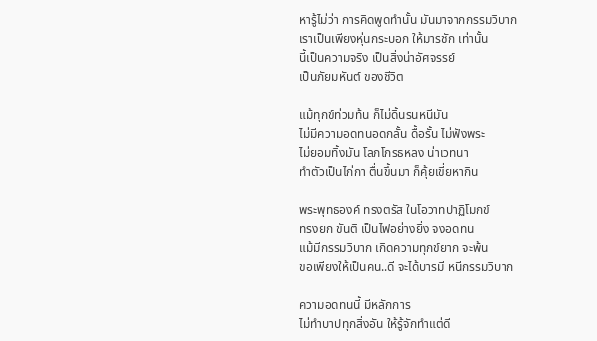หารู้ไม่ว่า การคิดพูดทำนั้น มันมาจากกรรมวิบาก
เราเป็นเพียงหุ่นกระบอก ให้มารชัก เท่านั้น
นี้เป็นความจริง เป็นสิ่งน่าอัศจรรย์
เป็นภัยมหันต์ ของชีวิต

แม้ทุกข์ท่วมท้น ก็ไม่ดิ้นรนหนีมัน
ไม่มีความอดทนอดกลั้น ดื้อรั้น ไม่ฟังพระ
ไม่ยอมทิ้งมัน โลภโกรธหลง น่าเวทนา
ทำตัวเป็นไก่กา ตื่นขึ้นมา ก็คุ้ยเขี่ยหากิน

พระพุทธองค์ ทรงตรัส ในโอวาทปาฏิโมกข์
ทรงยก ขันติ เป็นไฟอย่างยิ่ง จงอดทน
แม้มีกรรมวิบาก เกิดความทุกข์ยาก จะพ้น
ขอเพียงให้เป็นคน..ดี จะได้บารมี หนีกรรมวิบาก

ความอดทนนี้ มีหลักการ
ไม่ทำบาปทุกสิ่งอัน ให้รู้จักทำแต่ดี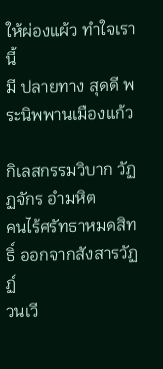ให้ผ่องแผ้ว ทำใจเรานี้
มี ปลายทาง สุดดี พระนิพพานเมืองแก้ว

กิเลสกรรมวิบาก วัฏฏจักร อำมหิต
คนไร้ศรัทธาหมดสิทธิ์ ออกจากสังสารวัฏฏ์
วนเวี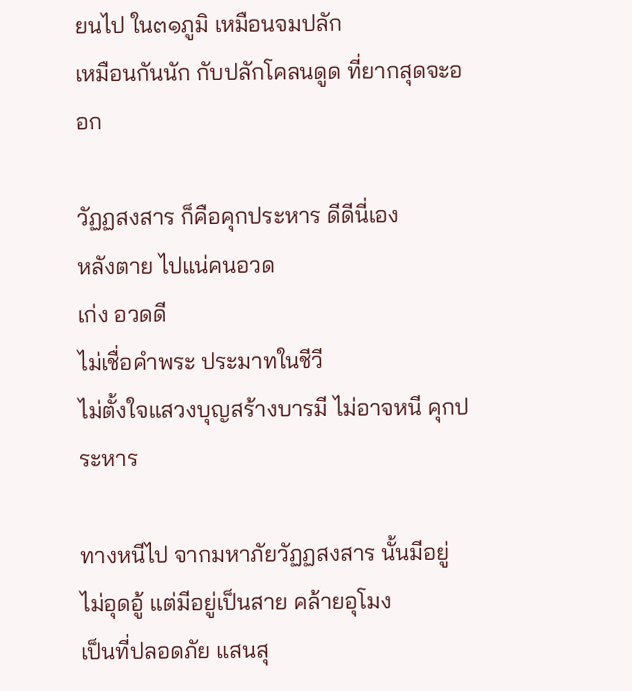ยนไป ใน๓๑ภูมิ เหมือนจมปลัก
เหมือนกันนัก กับปลักโคลนดูด ที่ยากสุดจะออก

วัฏฏสงสาร ก็คือคุกประหาร ดีดีนี่เอง
หลังตาย ไปแน่คนอวด
เก่ง อวดดี
ไม่เชื่อคำพระ ประมาทในชีวี
ไม่ตั้งใจแสวงบุญสร้างบารมี ไม่อาจหนี คุกประหาร

ทางหนีไป จากมหาภัยวัฏฏสงสาร นั้นมีอยู่
ไม่อุดอู้ แต่มีอยู่เป็นสาย คล้ายอุโมง
เป็นที่ปลอดภัย แสนสุ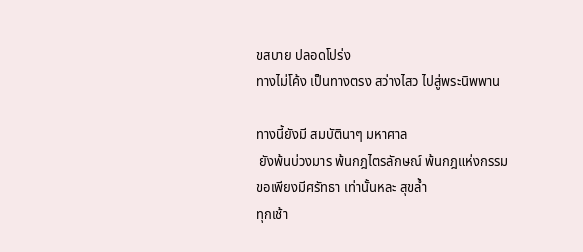ขสบาย ปลอดโปร่ง
ทางไม่โค้ง เป็นทางตรง สว่างไสว ไปสู่พระนิพพาน

ทางนี้ยังมี สมบัตินาๆ มหาศาล
 ยังพ้นบ่วงมาร พ้นกฎไตรลักษณ์ พ้นกฎแห่งกรรม
ขอเพียงมีศรัทธา เท่านั้นหละ สุขล้ำ
ทุกเช้า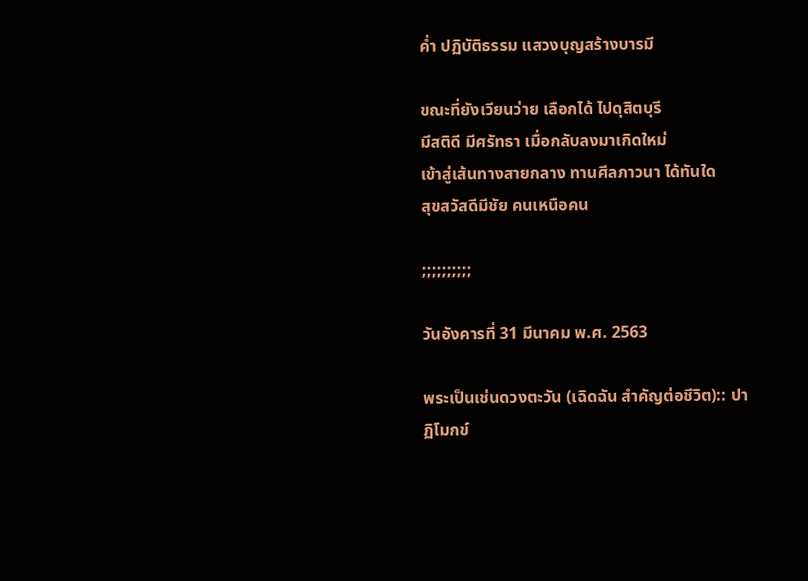ค่ำ ปฏิบัติธรรม แสวงบุญสร้างบารมี

ขณะที่ยังเวียนว่าย เลือกได้ ไปดุสิตบุรี
มีสติดี มีศรัทธา เมื่อกลับลงมาเกิดใหม่
เข้าสู่เส้นทางสายกลาง ทานศีลภาวนา ได้ทันใด
สุขสวัสดีมีชัย คนเหนือคน

;;;;;;;;;;

วันอังคารที่ 31 มีนาคม พ.ศ. 2563

พระเป็นเช่นดวงตะวัน (เฉิดฉัน สำคัญต่อชีวิต):: ปาฏิโมกข์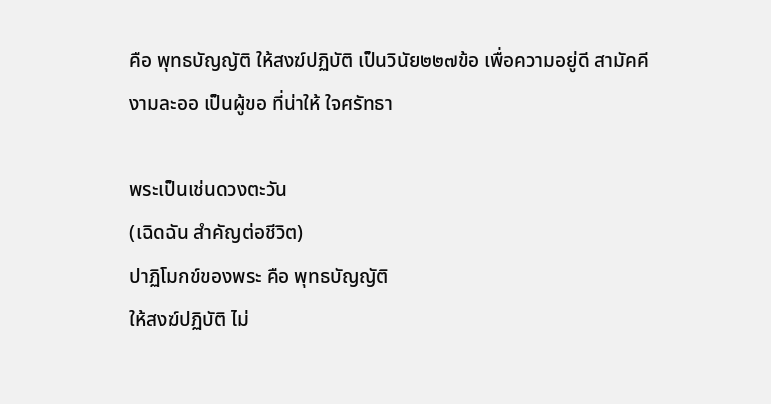คือ พุทธบัญญัติ ให้สงฆ์ปฏิบัติ เป็นวินัย๒๒๗ข้อ เพื่อความอยู่ดี สามัคคี งามละออ เป็นผู้ขอ ที่น่าให้ ใจศรัทธา

พระเป็นเช่นดวงตะวัน
(เฉิดฉัน สำคัญต่อชีวิต)
ปาฏิโมกข์ของพระ คือ พุทธบัญญัติ
ให้สงฆ์ปฏิบัติ ไม่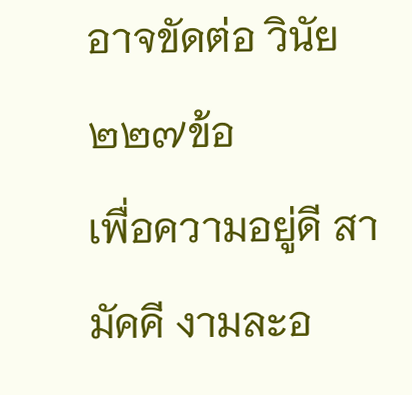อาจขัดต่อ วินัย๒๒๗ข้อ
เพื่อความอยู่ดี สามัคคี งามละอ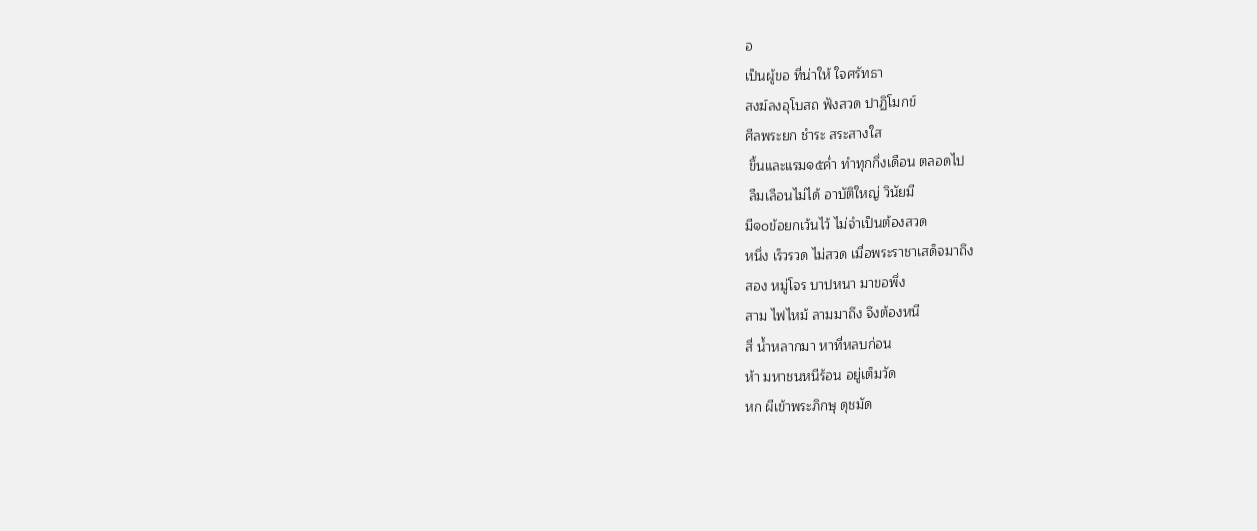อ
เป็นผู้ขอ ที่น่าให้ ใจศรัทธา
สงฆ์ลงอุโบสถ ฟังสวด ปาฏิโมกข์
ศีลพระยก ชำระ สระสางใส
 ขึ้นและแรม๑๕ค่ำ ทำทุกกึ่งเดือน ตลอดไป
 ลืมเลือนไม่ได้ อาบัติใหญ่ วินัยมี
มี๑๐ข้อยกเว้นไว้ ไม่จำเป็นต้องสวด
หนึ่ง เร็วรวด ไม่สวด เมื่อพระราชาเสด็จมาถึง
สอง หมู่โจร บาปหนา มาขอพึ่ง
สาม ไฟไหม้ ลามมาถึง จึงต้องหนี
สี่ น้ำหลากมา หาที่หลบก่อน
ห้า มหาชนหนีร้อน อยู่เต็มวัด
หก ผีเข้าพระภิกษุ ดุชมัด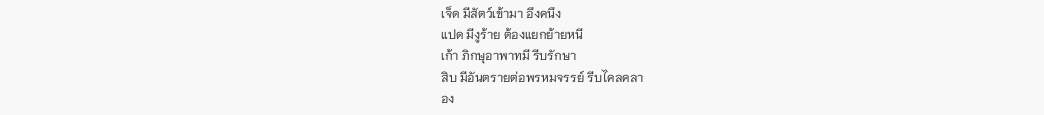เจ็ด มีสัตว์เข้ามา อึงคนึง
แปด มีงูร้าย ต้องแยกย้ายหนี
เก้า ภิกษุอาพาทมี รีบรักษา
สิบ มีอันตรายต่อพรหมจรรย์ รีบไคลคลา
อง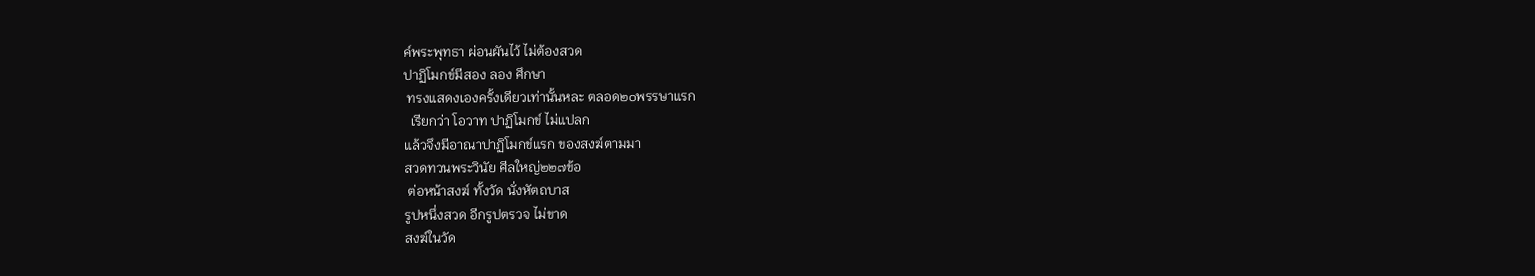ค์พระพุทธา ผ่อนผันไว้ ไม่ต้องสวด
ปาฏิโมกข์มีสอง ลอง ศึกษา
 ทรงแสดงเองครั้งเดียวเท่านั้นหละ ตลอด๒๐พรรษาแรก
  เรียกว่า โอวาท ปาฏิโมกข์ ไม่แปลก
แล้วจึงมีอาณาปาฏิโมกข์แรก ของสงฆ์ตามมา
สวดทวนพระวินัย ศีลใหญ่๒๒๗ข้อ
 ต่อหน้าสงฆ์ ทั้งวัด นั่งหัตถบาส
รูปหนึ่งสวด อีกรูปตรวจ ไม่ขาด
สงฆ์ในวัด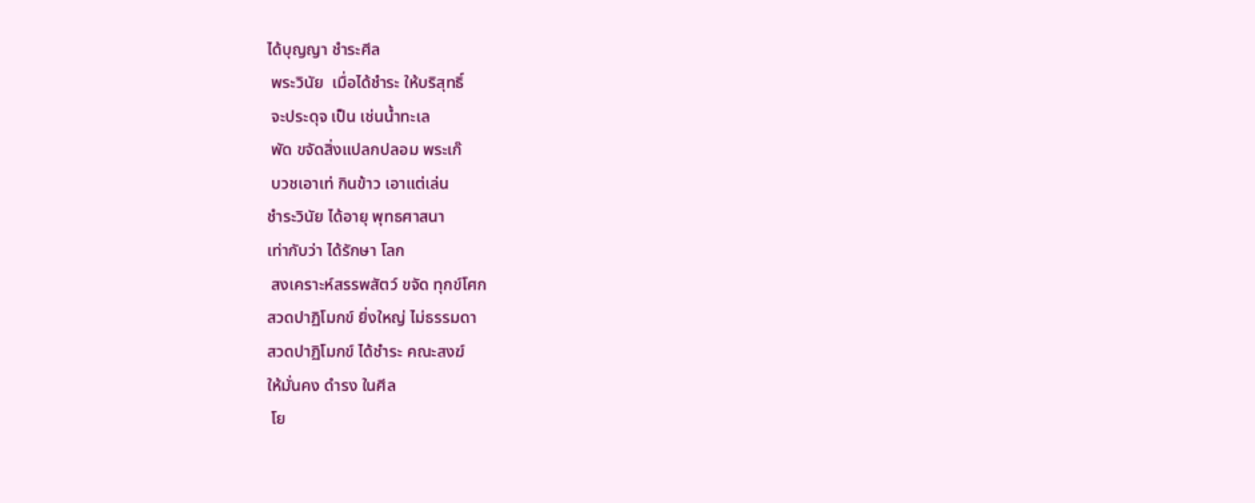ได้บุญญา ชำระศีล
 พระวินัย  เมื่อได้ชำระ ให้บริสุทธิ์
 จะประดุจ เป็น เช่นน้ำทะเล
 พัด ขจัดสิ่งแปลกปลอม พระเก๊
 บวชเอาเท่ กินข้าว เอาแต่เล่น
ชำระวินัย ได้อายุ พุทธศาสนา
เท่ากับว่า ได้รักษา โลก
 สงเคราะห์สรรพสัตว์ ขจัด ทุกข์โศก
สวดปาฏิโมกข์ ยิ่งใหญ่ ไม่ธรรมดา
สวดปาฏิโมกข์ ได้ชำระ คณะสงฆ์
ให้มั่นคง ดำรง ในศีล
 โย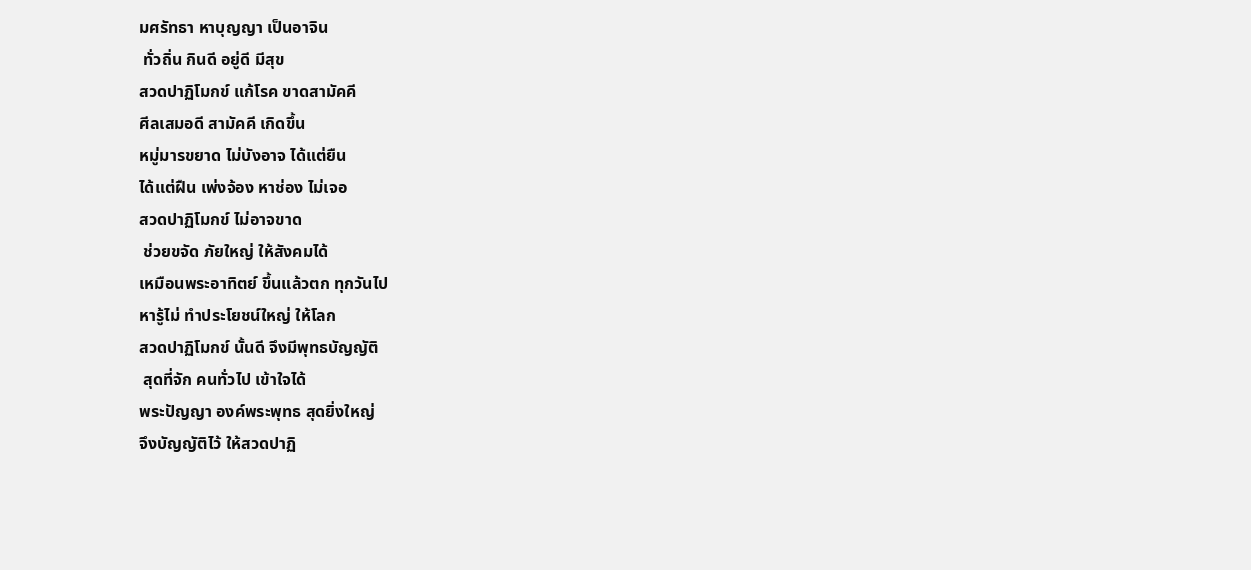มศรัทธา หาบุญญา เป็นอาจิน
 ทั่วถิ่น กินดี อยู่ดี มีสุข
สวดปาฏิโมกข์ แก้โรค ขาดสามัคคี
ศีลเสมอดี สามัคคี เกิดขึ้น
หมู่มารขยาด ไม่บังอาจ ได้แต่ยืน
ได้แต่ฝืน เพ่งจ้อง หาช่อง ไม่เจอ
สวดปาฏิโมกข์ ไม่อาจขาด
 ช่วยขจัด ภัยใหญ่ ให้สังคมได้
เหมือนพระอาทิตย์ ขึ้นแล้วตก ทุกวันไป
หารู้ไม่ ทำประโยชน์ใหญ่ ให้โลก
สวดปาฏิโมกข์ นั้นดี จึงมีพุทธบัญญัติ
 สุดที่จัก คนทั่วไป เข้าใจได้
พระปัญญา องค์พระพุทธ สุดยิ่งใหญ่
จึงบัญญัติไว้ ให้สวดปาฏิ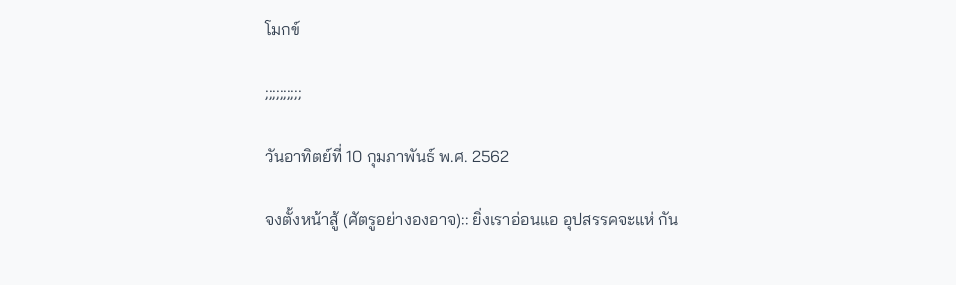โมกข์

;;;;;;;;;;

วันอาทิตย์ที่ 10 กุมภาพันธ์ พ.ศ. 2562

จงตั้งหน้าสู้ (ศัตรูอย่างองอาจ):: ยิ่งเราอ่อนแอ อุปสรรคจะแห่ กัน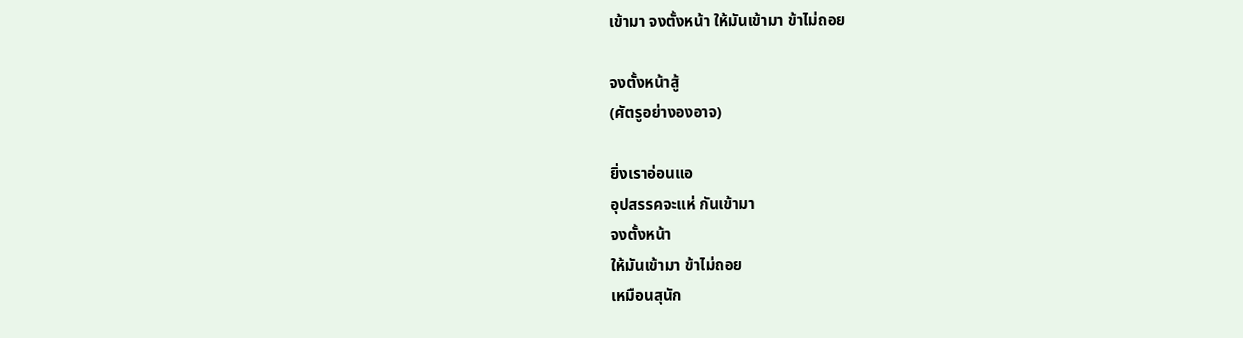เข้ามา จงตั้งหน้า ให้มันเข้ามา ข้าไม่ถอย

จงตั้งหน้าสู้
(ศัตรูอย่างองอาจ)

ยิ่งเราอ่อนแอ
อุปสรรคจะแห่ กันเข้ามา
จงตั้งหน้า
ให้มันเข้ามา ข้าไม่ถอย
เหมือนสุนัก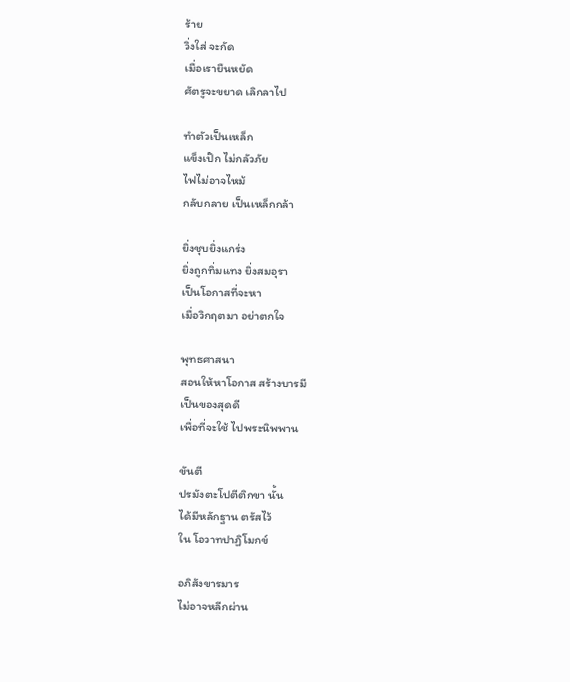ร้าย
วิ่งใส่ จะกัด
เมื่อเรายืนหยัด
ศัตรูจะขยาด เลิกลาไป

ทำตัวเป็นเหล็ก
แข็งเป๊ก ไม่กลัวภัย
ไฟไม่อาจไหม้
กลับกลาย เป็นเหล็กกล้า

ยิ่งชุบยิ่งแกร่ง
ยิ่งถูกทิ่มแทง ยิ่งสมอุรา
เป็นโอกาสที่จะหา
เมื่อวิกฤตมา อย่าตกใจ

พุทธศาสนา
สอนให้หาโอกาส สร้างบารมี
เป็นของสุดดี
เพื่อที่จะใช้ ไปพระนิพพาน

ขันตี
ปรมังตะโปตีติกขา นั้น
ได้มีหลักฐาน ตรัสไว้
ใน โอวาทปาฏิโมกข์

อภิสังขารมาร
ไม่อาจหลีกผ่าน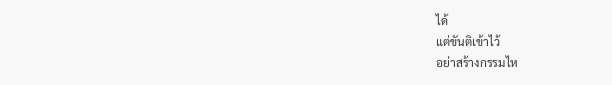ได้
แต่ขันติเข้าไว้
อย่าสร้างกรรมไห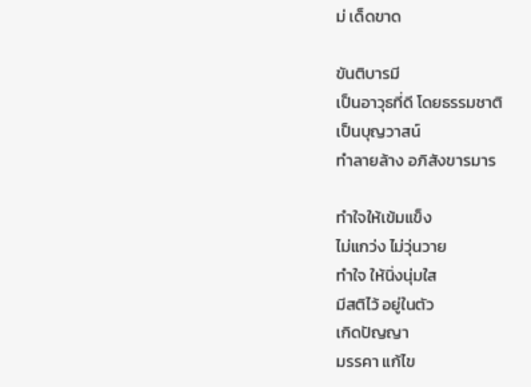ม่ เด็ดขาด

ขันติบารมี
เป็นอาวุธที่ดี โดยธรรมชาติ
เป็นบุญวาสน์
ทำลายล้าง อภิสังขารมาร

ทำใจให้เข้มแข็ง
ไม่แกว่ง ไม่วุ่นวาย
ทำใจ ให้นิ่งนุ่มใส
มีสติไว้ อยู่ในตัว
เกิดปัญญา
มรรคา แก้ไข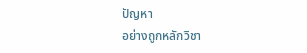ปัญหา
อย่างถูกหลักวิชา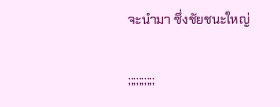จะนำมา ซึ่งชัยชนะใหญ่

;;;;;;;;;;